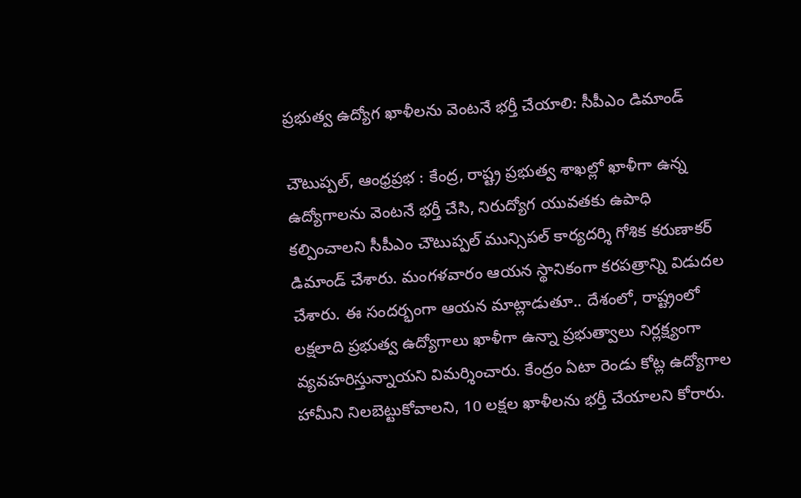ప్రభుత్వ ఉద్యోగ ఖాళీలను వెంటనే భర్తీ చేయాలి: సీపీఎం డిమాండ్

చౌటుప్పల్, ఆంధ్రప్రభ : కేంద్ర, రాష్ట్ర ప్రభుత్వ శాఖల్లో ఖాళీగా ఉన్న ఉద్యోగాలను వెంటనే భర్తీ చేసి, నిరుద్యోగ యువతకు ఉపాధి కల్పించాలని సీపీఎం చౌటుప్పల్ మున్సిపల్ కార్యదర్శి గోశిక కరుణాకర్ డిమాండ్ చేశారు. మంగళవారం ఆయన స్థానికంగా కరపత్రాన్ని విడుదల చేశారు. ఈ సందర్భంగా ఆయన మాట్లాడుతూ.. దేశంలో, రాష్ట్రంలో లక్షలాది ప్రభుత్వ ఉద్యోగాలు ఖాళీగా ఉన్నా ప్రభుత్వాలు నిర్లక్ష్యంగా వ్యవహరిస్తున్నాయని విమర్శించారు. కేంద్రం ఏటా రెండు కోట్ల ఉద్యోగాల హామీని నిలబెట్టుకోవాలని, 10 లక్షల ఖాళీలను భర్తీ చేయాలని కోరారు.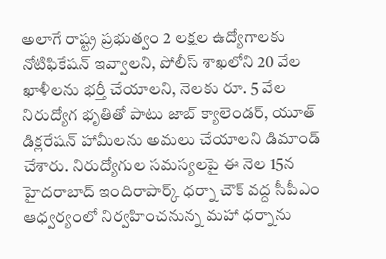అలాగే రాష్ట్ర ప్రభుత్వం 2 లక్షల ఉద్యోగాలకు నోటిఫికేషన్ ఇవ్వాలని, పోలీస్ శాఖలోని 20 వేల ఖాళీలను భర్తీ చేయాలని, నెలకు రూ. 5 వేల నిరుద్యోగ భృతితో పాటు జాబ్ క్యాలెండర్, యూత్ డిక్లరేషన్ హామీలను అమలు చేయాలని డిమాండ్ చేశారు. నిరుద్యోగుల సమస్యలపై ఈ నెల 15న హైదరాబాద్ ఇందిరాపార్క్ ధర్నా చౌక్ వద్ద సీపీఎం ఆధ్వర్యంలో నిర్వహించనున్న మహా ధర్నాను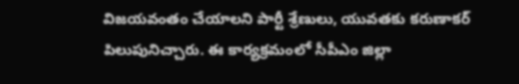విజయవంతం చేయాలని పార్టీ శ్రేణులు, యువతకు కరుణాకర్ పిలుపునిచ్చారు. ఈ కార్యక్రమంలో సీపీఎం జిల్లా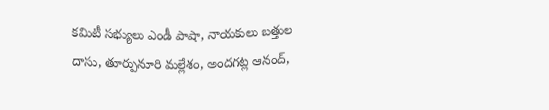కమిటీ సభ్యులు ఎండీ పాషా, నాయకులు బత్తుల దాసు, తూర్పునూరి మల్లేశం, అందగట్ల ఆనంద్,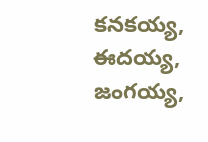కనకయ్య, ఈదయ్య, జంగయ్య,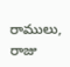రాములు, రాజు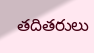తదితరులు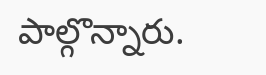పాల్గొన్నారు.